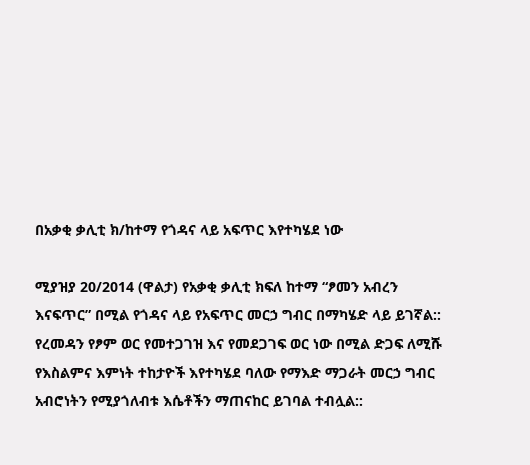በአቃቂ ቃሊቲ ክ/ከተማ የጎዳና ላይ አፍጥር እየተካሄደ ነው

ሚያዝያ 20/2014 (ዋልታ) የአቃቂ ቃሊቲ ክፍለ ከተማ “ፆመን አብረን እናፍጥር” በሚል የጎዳና ላይ የአፍጥር መርኃ ግብር በማካሄድ ላይ ይገኛል::
የረመዳን የፆም ወር የመተጋገዝ እና የመደጋገፍ ወር ነው በሚል ድጋፍ ለሚሹ የእስልምና እምነት ተከታዮች እየተካሄደ ባለው የማእድ ማጋራት መርኃ ግብር አብሮነትን የሚያጎለብቱ እሴቶችን ማጠናከር ይገባል ተብሏል::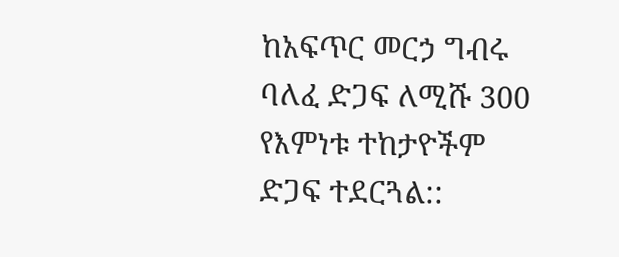ከአፍጥር መርኃ ግብሩ ባለፈ ድጋፍ ለሚሹ 300 የእምነቱ ተከታዮችም ድጋፍ ተደርጓል::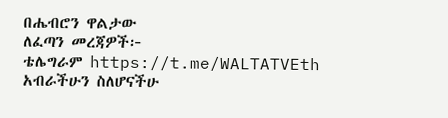በሔብሮን ዋልታው
ለፈጣን መረጃዎች፦
ቴሌግራም https://t.me/WALTATVEth
አብራችሁን ስለሆናችሁ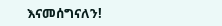እናመሰግናለን!